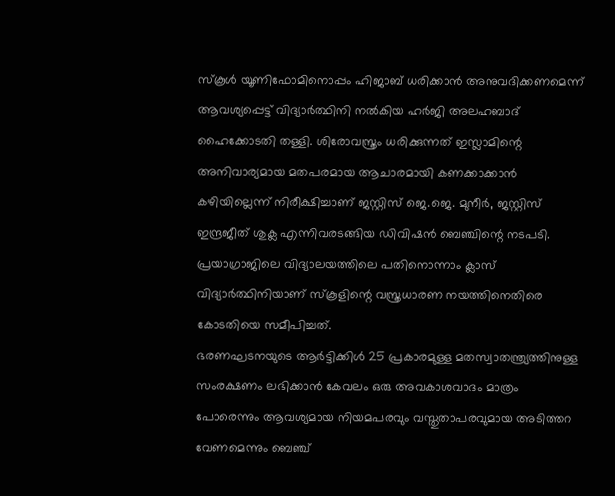സ്കൂൾ യൂണിഫോമിനൊപ്പം ഹിജാബ് ധരിക്കാൻ അനുവദിക്കണമെന്ന് ആവശ്യപ്പെട്ട് വിദ്യാർത്ഥിനി നൽകിയ ഹർജി അലഹബാദ് ഹൈക്കോടതി തള്ളി. ശിരോവസ്ത്രം ധരിക്കുന്നത് ഇസ്ലാമിന്റെ അനിവാര്യമായ മതപരമായ ആചാരമായി കണക്കാക്കാൻ കഴിയില്ലെന്ന് നിരീക്ഷിച്ചാണ് ജസ്റ്റിസ് ജെ.ജെ. മുനീർ, ജസ്റ്റിസ് ഇന്ദ്രജീത് ശുക്ല എന്നിവരടങ്ങിയ ഡിവിഷൻ ബെഞ്ചിന്റെ നടപടി. പ്രയാഗ്രാജിലെ വിദ്യാലയത്തിലെ പതിനൊന്നാം ക്ലാസ് വിദ്യാർത്ഥിനിയാണ് സ്കൂളിന്റെ വസ്ത്രധാരണ നയത്തിനെതിരെ കോടതിയെ സമീപിച്ചത്.
ഭരണഘടനയുടെ ആർട്ടിക്കിൾ 25 പ്രകാരമുള്ള മതസ്വാതന്ത്ര്യത്തിനുള്ള സംരക്ഷണം ലഭിക്കാൻ കേവലം ഒരു അവകാശവാദം മാത്രം പോരെന്നും ആവശ്യമായ നിയമപരവും വസ്തുതാപരവുമായ അടിത്തറ വേണമെന്നും ബെഞ്ച്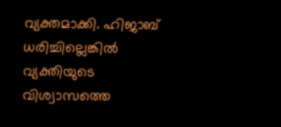വ്യക്തമാക്കി. ഹിജാബ് ധരിച്ചില്ലെങ്കിൽ വ്യക്തിയുടെ വിശ്വാസത്തെ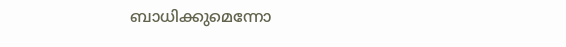ബാധിക്കുമെന്നോ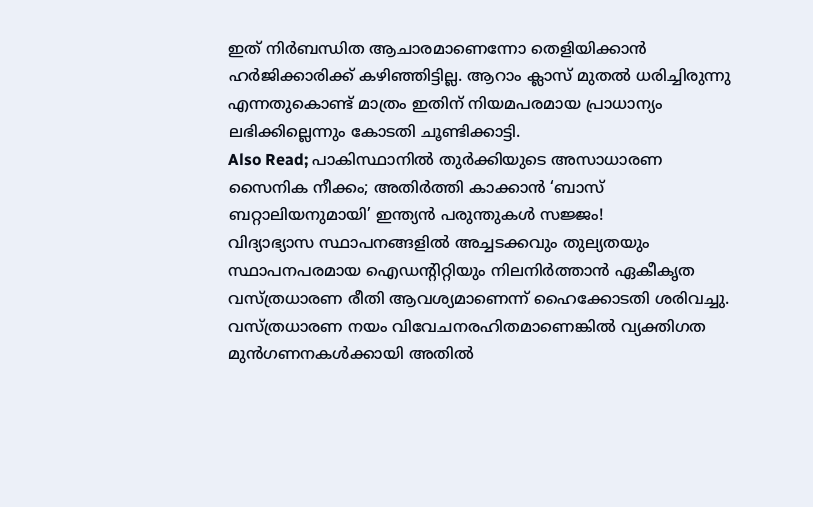ഇത് നിർബന്ധിത ആചാരമാണെന്നോ തെളിയിക്കാൻ ഹർജിക്കാരിക്ക് കഴിഞ്ഞിട്ടില്ല. ആറാം ക്ലാസ് മുതൽ ധരിച്ചിരുന്നു എന്നതുകൊണ്ട് മാത്രം ഇതിന് നിയമപരമായ പ്രാധാന്യം ലഭിക്കില്ലെന്നും കോടതി ചൂണ്ടിക്കാട്ടി.
Also Read; പാകിസ്ഥാനിൽ തുർക്കിയുടെ അസാധാരണ സൈനിക നീക്കം; അതിർത്തി കാക്കാൻ ‘ബാസ് ബറ്റാലിയനുമായി’ ഇന്ത്യൻ പരുന്തുകൾ സജ്ജം!
വിദ്യാഭ്യാസ സ്ഥാപനങ്ങളിൽ അച്ചടക്കവും തുല്യതയും സ്ഥാപനപരമായ ഐഡന്റിറ്റിയും നിലനിർത്താൻ ഏകീകൃത വസ്ത്രധാരണ രീതി ആവശ്യമാണെന്ന് ഹൈക്കോടതി ശരിവച്ചു. വസ്ത്രധാരണ നയം വിവേചനരഹിതമാണെങ്കിൽ വ്യക്തിഗത മുൻഗണനകൾക്കായി അതിൽ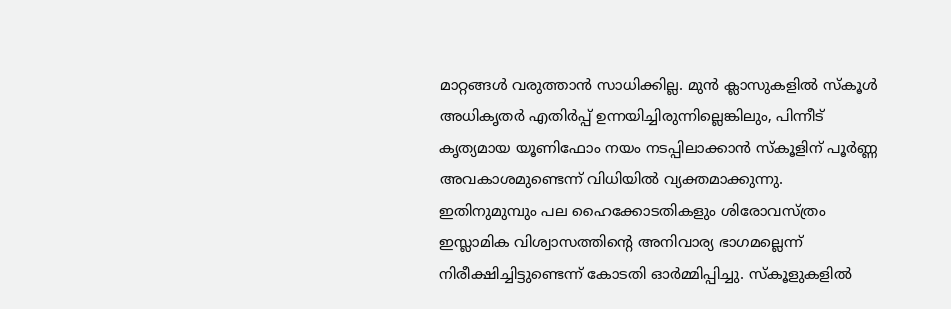മാറ്റങ്ങൾ വരുത്താൻ സാധിക്കില്ല. മുൻ ക്ലാസുകളിൽ സ്കൂൾ അധികൃതർ എതിർപ്പ് ഉന്നയിച്ചിരുന്നില്ലെങ്കിലും, പിന്നീട് കൃത്യമായ യൂണിഫോം നയം നടപ്പിലാക്കാൻ സ്കൂളിന് പൂർണ്ണ അവകാശമുണ്ടെന്ന് വിധിയിൽ വ്യക്തമാക്കുന്നു.
ഇതിനുമുമ്പും പല ഹൈക്കോടതികളും ശിരോവസ്ത്രം ഇസ്ലാമിക വിശ്വാസത്തിന്റെ അനിവാര്യ ഭാഗമല്ലെന്ന് നിരീക്ഷിച്ചിട്ടുണ്ടെന്ന് കോടതി ഓർമ്മിപ്പിച്ചു. സ്കൂളുകളിൽ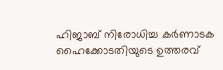ഹിജാബ് നിരോധിച്ച കർണാടക ഹൈക്കോടതിയുടെ ഉത്തരവ്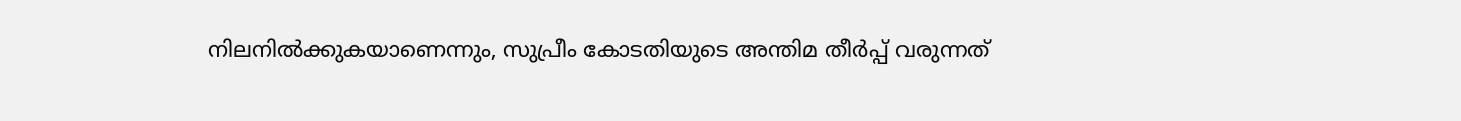നിലനിൽക്കുകയാണെന്നും, സുപ്രീം കോടതിയുടെ അന്തിമ തീർപ്പ് വരുന്നത്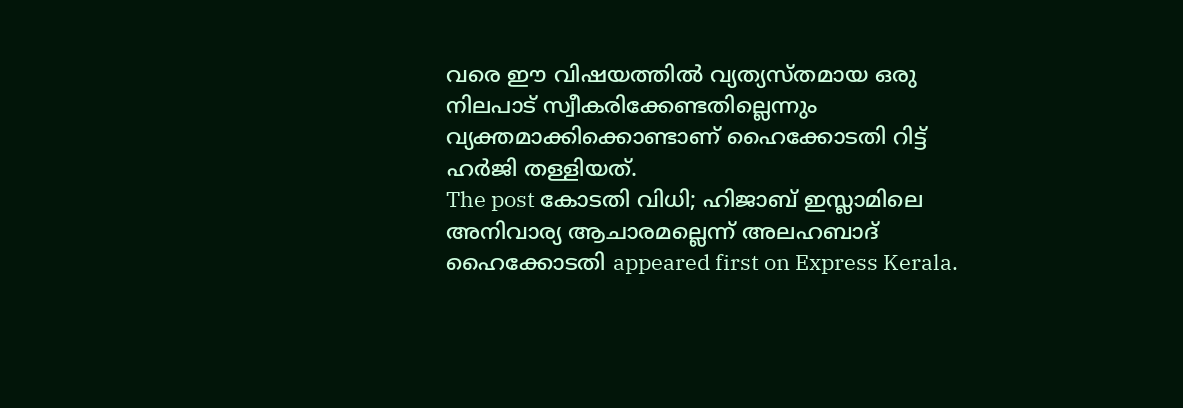വരെ ഈ വിഷയത്തിൽ വ്യത്യസ്തമായ ഒരു നിലപാട് സ്വീകരിക്കേണ്ടതില്ലെന്നും വ്യക്തമാക്കിക്കൊണ്ടാണ് ഹൈക്കോടതി റിട്ട് ഹർജി തള്ളിയത്.
The post കോടതി വിധി; ഹിജാബ് ഇസ്ലാമിലെ അനിവാര്യ ആചാരമല്ലെന്ന് അലഹബാദ് ഹൈക്കോടതി appeared first on Express Kerala.